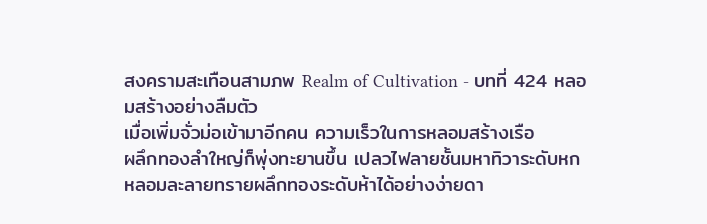สงครามสะเทือนสามภพ Realm of Cultivation - บทที่ 424 หลอมสร้างอย่างลืมตัว
เมื่อเพิ่มจั่วม่อเข้ามาอีกคน ความเร็วในการหลอมสร้างเรือ
ผลึกทองลำใหญ่ก็พุ่งทะยานขึ้น เปลวไฟลายชั้นมหาทิวาระดับหก
หลอมละลายทรายผลึกทองระดับห้าได้อย่างง่ายดา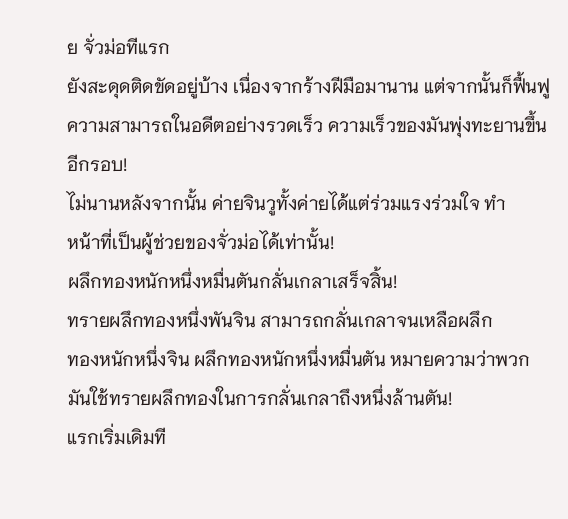ย จั่วม่อทีแรก
ยังสะดุดติดขัดอยู่บ้าง เนื่องจากร้างฝีมือมานาน แต่จากนั้นก็ฟื้นฟู
ความสามารถในอดีตอย่างรวดเร็ว ความเร็วของมันพุ่งทะยานขึ้น
อีกรอบ!
ไม่นานหลังจากนั้น ค่ายจินวูทั้งค่ายได้แต่ร่วมแรงร่วมใจ ทำ
หน้าที่เป็นผู้ช่วยของจั่วม่อได้เท่านั้น!
ผลึกทองหนักหนึ่งหมื่นตันกลั่นเกลาเสร็จสิ้น!
ทรายผลึกทองหนึ่งพันจิน สามารถกลั่นเกลาจนเหลือผลึก
ทองหนักหนึ่งจิน ผลึกทองหนักหนึ่งหมื่นตัน หมายความว่าพวก
มันใช้ทรายผลึกทองในการกลั่นเกลาถึงหนึ่งล้านตัน!
แรกเริ่มเดิมที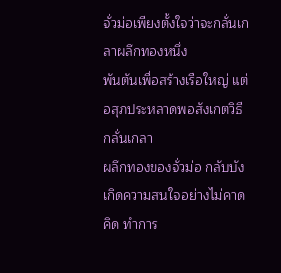จั่วม่อเพียงตั้งใจว่าจะกลั่นเกลาผลึกทองหนึ่ง
พันตันเพื่อสร้างเรือใหญ่ แต่อสุภประหลาดพอสังเกตวิธีกลั่นเกลา
ผลึกทองของจั่วม่อ กลับบังเกิดความสนใจอย่างไม่คาดคิด ทำการ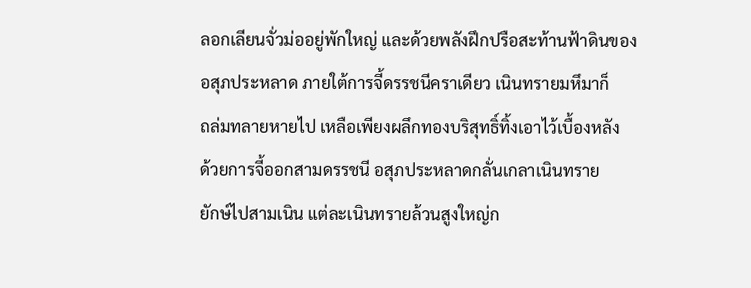ลอกเลียนจั่วม่ออยู่พักใหญ่ และด้วยพลังฝึกปรือสะท้านฟ้าดินของ
อสุภประหลาด ภายใต้การจี้ดรรชนีคราเดียว เนินทรายมหึมาก็
ถล่มทลายหายไป เหลือเพียงผลึกทองบริสุทธิ์ทิ้งเอาไว้เบื้องหลัง
ด้วยการจี้ออกสามดรรชนี อสุภประหลาดกลั่นเกลาเนินทราย
ยักษ์ไปสามเนิน แต่ละเนินทรายล้วนสูงใหญ่ก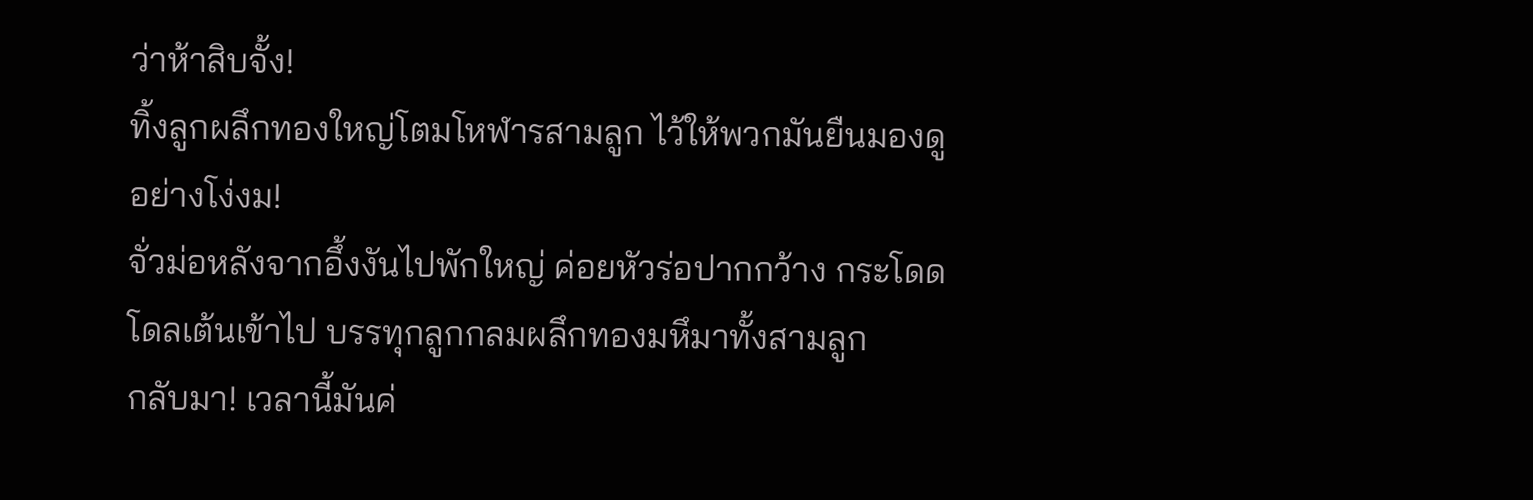ว่าห้าสิบจั้ง!
ทิ้งลูกผลึกทองใหญ่โตมโหฬารสามลูก ไว้ให้พวกมันยืนมองดู
อย่างโง่งม!
จั่วม่อหลังจากอึ้งงันไปพักใหญ่ ค่อยหัวร่อปากกว้าง กระโดด
โดลเต้นเข้าไป บรรทุกลูกกลมผลึกทองมหึมาทั้งสามลูก
กลับมา! เวลานี้มันค่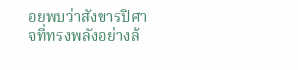อยพบว่าสังขารปิศาจที่ทรงพลังอย่างล้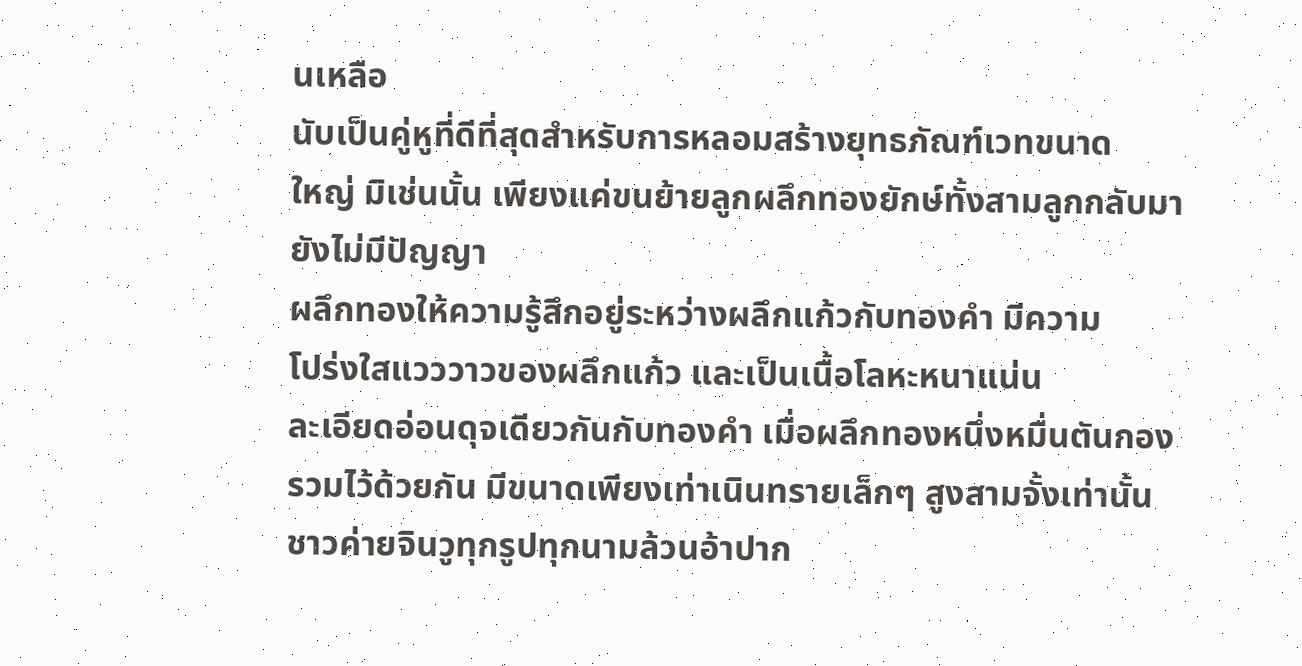นเหลือ
นับเป็นคู่หูที่ดีที่สุดสำหรับการหลอมสร้างยุทธภัณฑ์เวทขนาด
ใหญ่ มิเช่นนั้น เพียงแค่ขนย้ายลูกผลึกทองยักษ์ทั้งสามลูกกลับมา
ยังไม่มีปัญญา
ผลึกทองให้ความรู้สึกอยู่ระหว่างผลึกแก้วกับทองคำ มีความ
โปร่งใสแวววาวของผลึกแก้ว และเป็นเนื้อโลหะหนาแน่น
ละเอียดอ่อนดุจเดียวกันกับทองคำ เมื่อผลึกทองหนึ่งหมื่นตันกอง
รวมไว้ด้วยกัน มีขนาดเพียงเท่าเนินทรายเล็กๆ สูงสามจั้งเท่านั้น
ชาวค่ายจินวูทุกรูปทุกนามล้วนอ้าปาก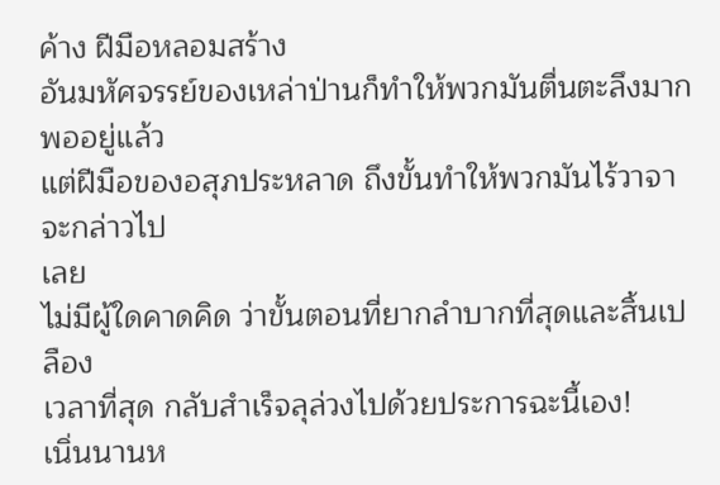ค้าง ฝีมือหลอมสร้าง
อันมหัศจรรย์ของเหล่าป่านก็ทำให้พวกมันตื่นตะลึงมากพออยู่แล้ว
แต่ฝีมือของอสุภประหลาด ถึงขั้นทำให้พวกมันไร้วาจาจะกล่าวไป
เลย
ไม่มีผู้ใดคาดคิด ว่าขั้นตอนที่ยากลำบากที่สุดและสิ้นเปลือง
เวลาที่สุด กลับสำเร็จลุล่วงไปด้วยประการฉะนี้เอง!
เนิ่นนานห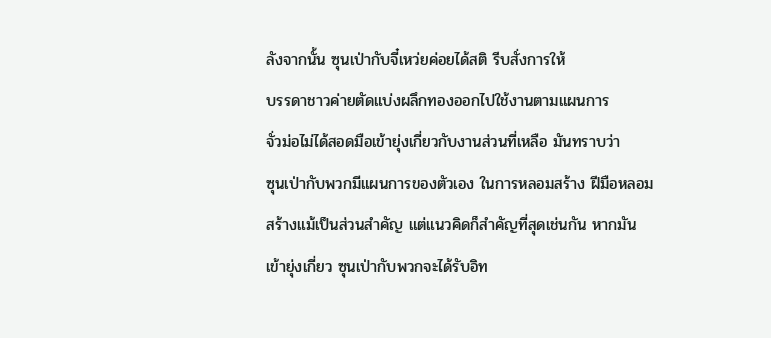ลังจากนั้น ซุนเป่ากับจี๋เหว่ยค่อยได้สติ รีบสั่งการให้
บรรดาชาวค่ายตัดแบ่งผลึกทองออกไปใช้งานตามแผนการ
จั่วม่อไม่ได้สอดมือเข้ายุ่งเกี่ยวกับงานส่วนที่เหลือ มันทราบว่า
ซุนเป่ากับพวกมีแผนการของตัวเอง ในการหลอมสร้าง ฝีมือหลอม
สร้างแม้เป็นส่วนสำคัญ แต่แนวคิดก็สำคัญที่สุดเช่นกัน หากมัน
เข้ายุ่งเกี่ยว ซุนเป่ากับพวกจะได้รับอิท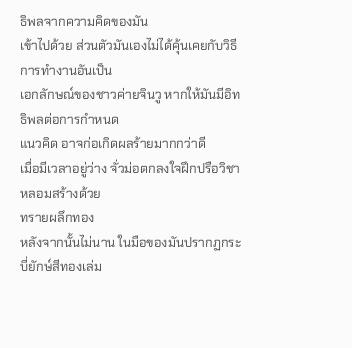ธิพลจากความคิดของมัน
เข้าไปด้วย ส่วนตัวมันเองไม่ได้คุ้นเคยกับวิธีการทำงานอันเป็น
เอกลักษณ์ของชาวค่ายจินวู หากให้มันมีอิทธิพลต่อการกำหนด
แนวคิด อาจก่อเกิดผลร้ายมากกว่าดี
เมื่อมีเวลาอยู่ว่าง จั่วม่อตกลงใจฝึกปรือวิชาหลอมสร้างด้วย
ทรายผลึกทอง
หลังจากนั้นไม่นาน ในมือของมันปรากฏกระบี่ยักษ์สีทองเล่ม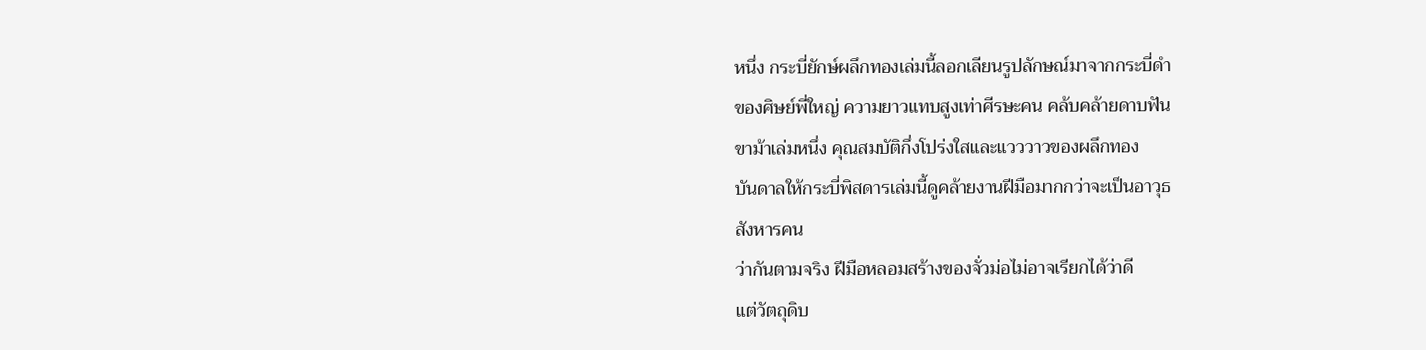หนึ่ง กระบี่ยักษ์ผลึกทองเล่มนี้ลอกเลียนรูปลักษณ์มาจากกระบี่ดำ
ของศิษย์พี่ใหญ่ ความยาวแทบสูงเท่าศีรษะคน คล้บคล้ายดาบฟัน
ขาม้าเล่มหนึ่ง คุณสมบัติกึ่งโปร่งใสและแวววาวของผลึกทอง
บันดาลให้กระบี่พิสดารเล่มนี้ดูคล้ายงานฝีมือมากกว่าจะเป็นอาวุธ
สังหารคน
ว่ากันตามจริง ฝีมือหลอมสร้างของจั่วม่อไม่อาจเรียกได้ว่าดี
แต่วัตถุดิบ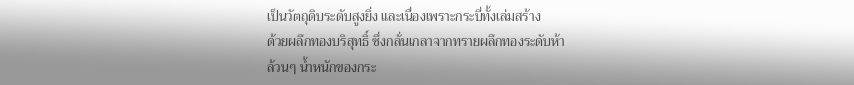เป็นวัตถุดิบระดับสูงยิ่ง และเนื่องเพราะกระบี่ทั้งเล่มสร้าง
ด้วยผลึกทองบริสุทธิ์ ซึ่งกลั่นเกลาจากทรายผลึกทองระดับห้า
ล้วนๆ นํ้าหนักของกระ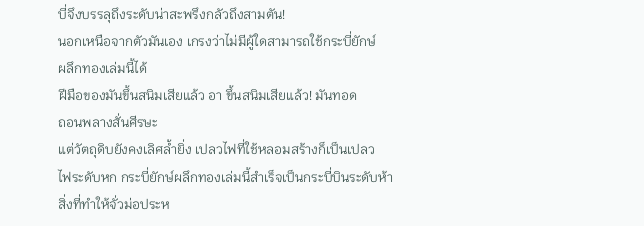บี่จึงบรรลุถึงระดับน่าสะพรึงกลัวถึงสามตัน!
นอกเหนือจากตัวมันเอง เกรงว่าไม่มีผู้ใดสามารถใช้กระบี่ยักษ์
ผลึกทองเล่มนี้ได้
ฝีมือของมันขึ้นสนิมเสียแล้ว อา ขึ้นสนิมเสียแล้ว! มันทอด
ถอนพลางสั่นศีรษะ
แต่วัตถุดิบยังคงเลิศลํ้ายิ่ง เปลวไฟที่ใช้หลอมสร้างก็เป็นเปลว
ไฟระดับหก กระบี่ยักษ์ผลึกทองเล่มนี้สำเร็จเป็นกระบี่บินระดับห้า
สิ่งที่ทำให้จั่วม่อประห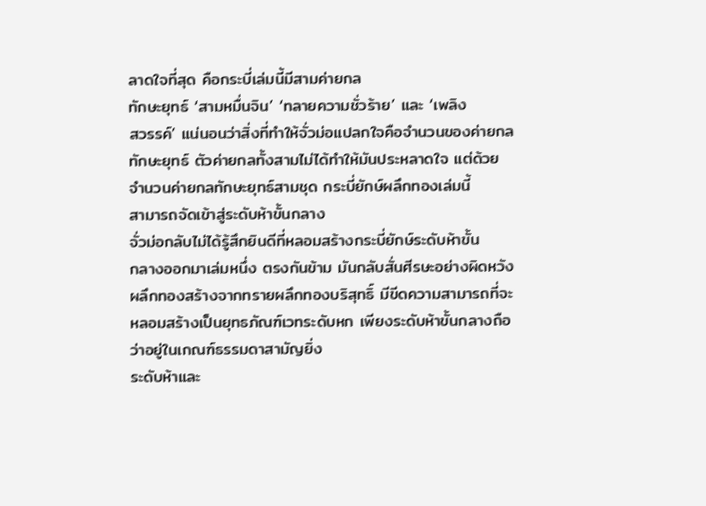ลาดใจที่สุด คือกระบี่เล่มนี้มีสามค่ายกล
ทักษะยุทธ์ ‘สามหมื่นจิน’ ‘ทลายความชั่วร้าย’ และ ‘เพลิง
สวรรค์’ แน่นอนว่าสิ่งที่ทำให้จั่วม่อแปลกใจคือจำนวนของค่ายกล
ทักษะยุทธ์ ตัวค่ายกลทั้งสามไม่ได้ทำให้มันประหลาดใจ แต่ด้วย
จำนวนค่ายกลทักษะยุทธ์สามชุด กระบี่ยักษ์ผลึกทองเล่มนี้
สามารถจัดเข้าสู่ระดับห้าขั้นกลาง
จั่วม่อกลับไม่ได้รู้สึกยินดีที่หลอมสร้างกระบี่ยักษ์ระดับห้าขั้น
กลางออกมาเล่มหนึ่ง ตรงกันข้าม มันกลับสั่นศีรษะอย่างผิดหวัง
ผลึกทองสร้างจากทรายผลึกทองบริสุทธิ์ มีขีดความสามารถที่จะ
หลอมสร้างเป็นยุทธภัณฑ์เวทระดับหก เพียงระดับห้าขั้นกลางถือ
ว่าอยู่ในเกณฑ์ธรรมดาสามัญยิ่ง
ระดับห้าและ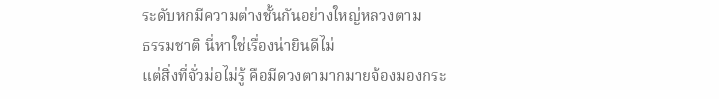ระดับหกมีความต่างชั้นกันอย่างใหญ่หลวงตาม
ธรรมชาติ นี่หาใช่เรื่องน่ายินดีไม่
แต่สิ่งที่จั่วม่อไม่รู้ คือมีดวงตามากมายจ้องมองกระ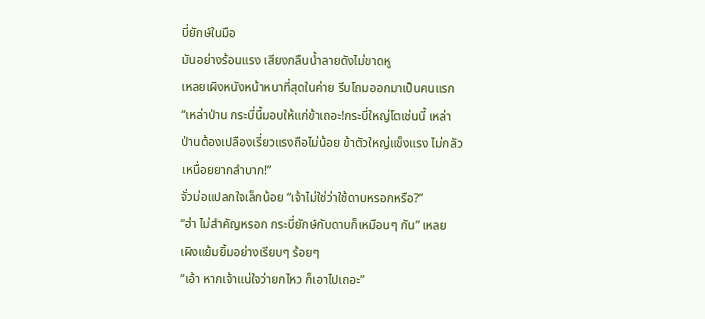บี่ยักษ์ในมือ
มันอย่างร้อนแรง เสียงกลืนนํ้าลายดังไม่ขาดหู
เหลยเผิงหนังหน้าหนาที่สุดในค่าย รีบโถมออกมาเป็นคนแรก
“เหล่าป่าน กระบี่นี้มอบให้แก่ข้าเถอะ!กระบี่ใหญ่โตเช่นนี้ เหล่า
ป่านต้องเปลืองเรี่ยวแรงถือไม่น้อย ข้าตัวใหญ่แข็งแรง ไม่กลัว
เหนื่อยยากลำบาก!”
จั่วม่อแปลกใจเล็กน้อย “เจ้าไม่ใช่ว่าใช้ดาบหรอกหรือ?”
“ฮ่า ไม่สำคัญหรอก กระบี่ยักษ์กับดาบก็เหมือนๆ กัน” เหลย
เผิงแย้มยิ้มอย่างเรียบๆ ร้อยๆ
“เอ้า หากเจ้าแน่ใจว่ายกไหว ก็เอาไปเถอะ”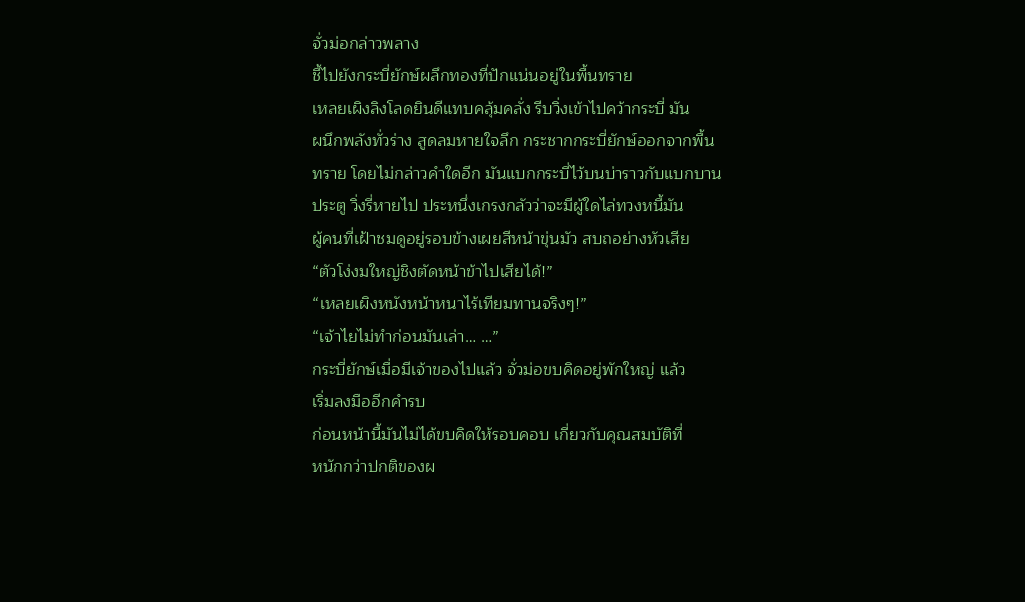จั่วม่อกล่าวพลาง
ชี้ไปยังกระบี่ยักษ์ผลึกทองที่ปักแน่นอยู่ในพื้นทราย
เหลยเผิงลิงโลดยินดีแทบคลุ้มคลั่ง รีบวิ่งเข้าไปคว้ากระบี่ มัน
ผนึกพลังทั่วร่าง สูดลมหายใจลึก กระชากกระบี่ยักษ์ออกจากพื้น
ทราย โดยไม่กล่าวคำใดอีก มันแบกกระบี่ไว้บนบ่าราวกับแบกบาน
ประตู วิ่งรี่หายไป ประหนึ่งเกรงกลัวว่าจะมีผู้ใดไล่ทวงหนี้มัน
ผู้คนที่เฝ้าชมดูอยู่รอบข้างเผยสีหน้าขุ่นมัว สบถอย่างหัวเสีย
“ตัวโง่งมใหญ่ชิงตัดหน้าข้าไปเสียได้!”
“เหลยเผิงหนังหน้าหนาไร้เทียมทานจริงๆ!”
“เจ้าไยไม่ทำก่อนมันเล่า… …”
กระบี่ยักษ์เมื่อมีเจ้าของไปแล้ว จั่วม่อขบคิดอยู่พักใหญ่ แล้ว
เริ่มลงมืออีกคำรบ
ก่อนหน้านี้มันไม่ได้ขบคิดให้รอบคอบ เกี่ยวกับคุณสมบัติที่
หนักกว่าปกติของผ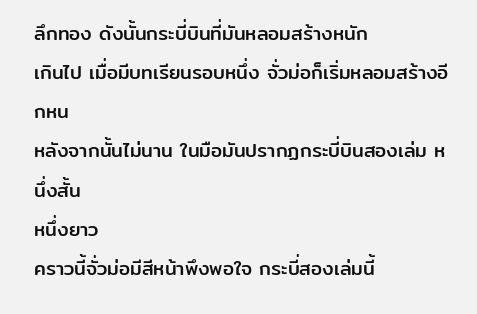ลึกทอง ดังนั้นกระบี่บินที่มันหลอมสร้างหนัก
เกินไป เมื่อมีบทเรียนรอบหนึ่ง จั่วม่อก็เริ่มหลอมสร้างอีกหน
หลังจากนั้นไม่นาน ในมือมันปรากฏกระบี่บินสองเล่ม หนึ่งสั้น
หนึ่งยาว
คราวนี้จั่วม่อมีสีหน้าพึงพอใจ กระบี่สองเล่มนี้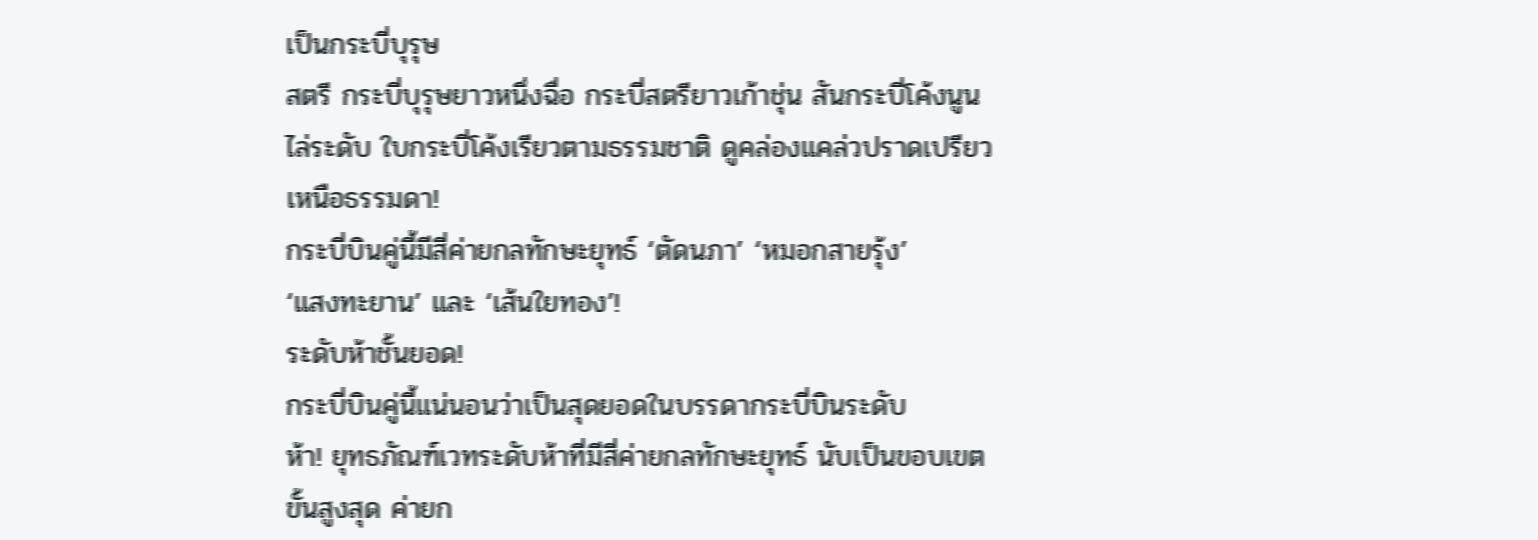เป็นกระบี่บุรุษ
สตรี กระบี่บุรุษยาวหนึ่งฉื่อ กระบี่สตรียาวเก้าชุ่น สันกระบี่โค้งนูน
ไล่ระดับ ใบกระบี่โค้งเรียวตามธรรมชาติ ดูคล่องแคล่วปราดเปรียว
เหนือธรรมดา!
กระบี่บินคู่นี้มีสี่ค่ายกลทักษะยุทธ์ ‘ตัดนภา’ ‘หมอกสายรุ้ง’
‘แสงทะยาน’ และ ‘เส้นใยทอง’!
ระดับห้าชั้นยอด!
กระบี่บินคู่นี้แน่นอนว่าเป็นสุดยอดในบรรดากระบี่บินระดับ
ห้า! ยุทธภัณฑ์เวทระดับห้าที่มีสี่ค่ายกลทักษะยุทธ์ นับเป็นขอบเขต
ขั้นสูงสุด ค่ายก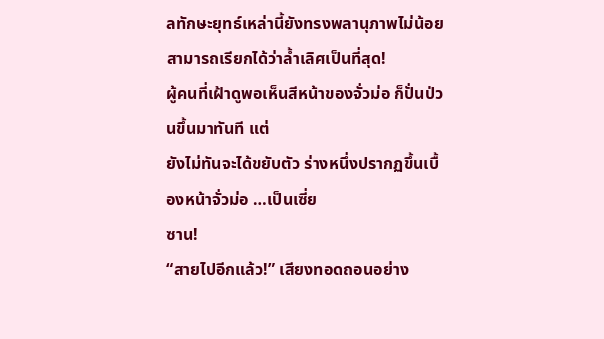ลทักษะยุทธ์เหล่านี้ยังทรงพลานุภาพไม่น้อย
สามารถเรียกได้ว่าลํ้าเลิศเป็นที่สุด!
ผู้คนที่เฝ้าดูพอเห็นสีหน้าของจั่วม่อ ก็ปั่นป่วนขึ้นมาทันที แต่
ยังไม่ทันจะได้ขยับตัว ร่างหนึ่งปรากฏขึ้นเบื้องหน้าจั่วม่อ …เป็นเซี่ย
ซาน!
“สายไปอีกแล้ว!” เสียงทอดถอนอย่าง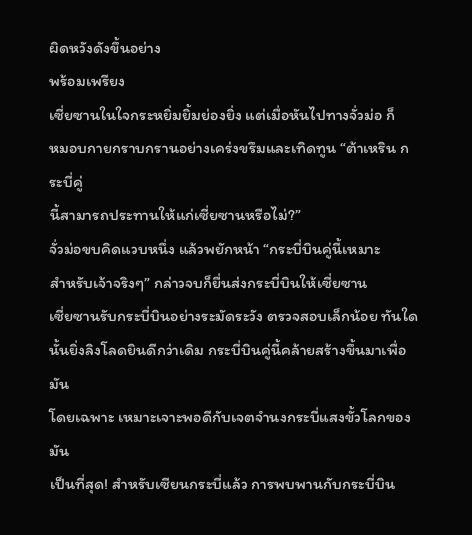ผิดหวังดังขึ้นอย่าง
พร้อมเพรียง
เซี่ยซานในใจกระหยิ่มยิ้มย่องยิ่ง แต่เมื่อหันไปทางจั่วม่อ ก็
หมอบกายกราบกรานอย่างเคร่งขรึมและเทิดทูน “ต้าเหริน กระบี่คู่
นี้สามารถประทานให้แก่เซี่ยซานหรือไม่?”
จั่วม่อขบคิดแวบหนึ่ง แล้วพยักหน้า “กระบี่บินคู่นี้เหมาะ
สำหรับเจ้าจริงๆ” กล่าวจบก็ยื่นส่งกระบี่บินให้เซี่ยซาน
เซี่ยซานรับกระบี่บินอย่างระมัดระวัง ตรวจสอบเล็กน้อย ทันใด
นั้นยิ่งลิงโลดยินดีกว่าเดิม กระบี่บินคู่นี้คล้ายสร้างขึ้นมาเพื่อมัน
โดยเฉพาะ เหมาะเจาะพอดีกับเจตจำนงกระบี่แสงขั้วโลกของมัน
เป็นที่สุด! สำหรับเซียนกระบี่แล้ว การพบพานกับกระบี่บิน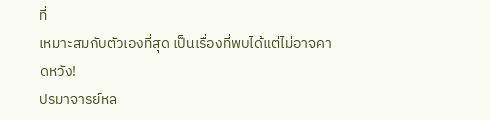ที่
เหมาะสมกับตัวเองที่สุด เป็นเรื่องที่พบได้แต่ไม่อาจคาดหวัง!
ปรมาจารย์หล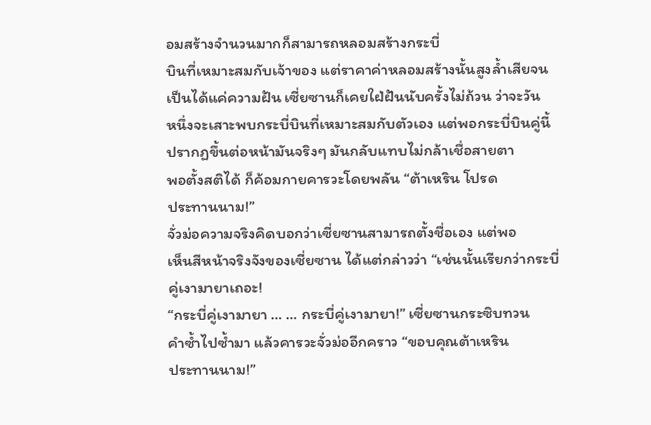อมสร้างจำนวนมากก็สามารถหลอมสร้างกระบี่
บินที่เหมาะสมกับเจ้าของ แต่ราคาค่าหลอมสร้างนั้นสูงลํ้าเสียจน
เป็นได้แค่ความฝัน เซี่ยซานก็เคยใฝ่ฝันนับครั้งไม่ถ้วน ว่าจะวัน
หนึ่งจะเสาะพบกระบี่บินที่เหมาะสมกับตัวเอง แต่พอกระบี่บินคู่นี้
ปรากฏขึ้นต่อหน้ามันจริงๆ มันกลับแทบไม่กล้าเชื่อสายตา
พอตั้งสติได้ ก็ค้อมกายคารวะโดยพลัน “ต้าเหริน โปรด
ประทานนาม!”
จั่วม่อความจริงคิดบอกว่าเซี่ยซานสามารถตั้งชื่อเอง แต่พอ
เห็นสีหน้าจริงจังของเซี่ยซาน ได้แต่กล่าวว่า “เช่นนั้นเรียกว่ากระบี่
คู่เงามายาเถอะ!
“กระบี่คู่เงามายา … … กระบี่คู่เงามายา!” เซี่ยซานกระซิบทวน
คำซํ้าไปซํ้ามา แล้วคารวะจั่วม่ออีกคราว “ขอบคุณต้าเหริน
ประทานนาม!”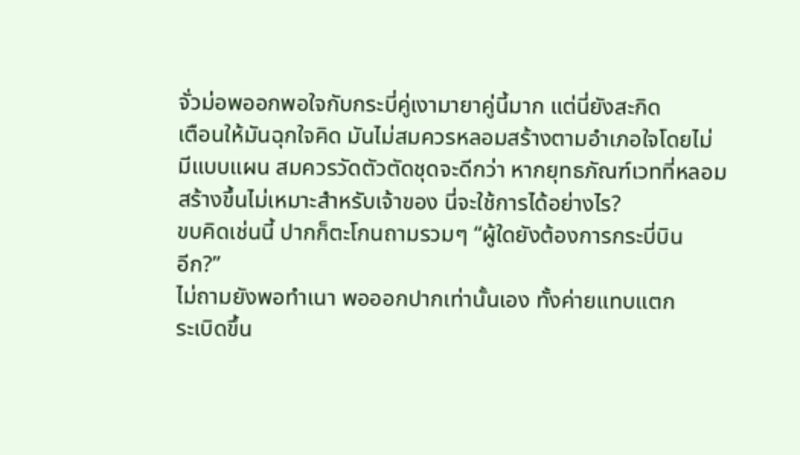จั่วม่อพออกพอใจกับกระบี่คู่เงามายาคู่นี้มาก แต่นี่ยังสะกิด
เตือนให้มันฉุกใจคิด มันไม่สมควรหลอมสร้างตามอำเภอใจโดยไม่
มีแบบแผน สมควรวัดตัวตัดชุดจะดีกว่า หากยุทธภัณฑ์เวทที่หลอม
สร้างขึ้นไม่เหมาะสำหรับเจ้าของ นี่จะใช้การได้อย่างไร?
ขบคิดเช่นนี้ ปากก็ตะโกนถามรวมๆ “ผู้ใดยังต้องการกระบี่บิน
อีก?”
ไม่ถามยังพอทำเนา พอออกปากเท่านั้นเอง ทั้งค่ายแทบแตก
ระเบิดขึ้น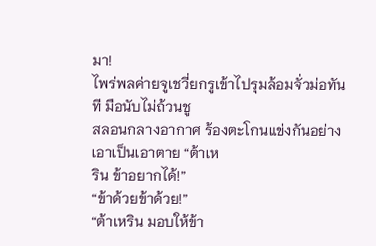มา!
ไพร่พลค่ายจูเชวี่ยกรูเข้าไปรุมล้อมจั่วม่อทันที มือนับไม่ถ้วนชู
สลอนกลางอากาศ ร้องตะโกนแข่งกันอย่างเอาเป็นเอาตาย “ต้าเห
ริน ข้าอยากได้!”
“ข้าด้วยข้าด้วย!”
“ต้าเหริน มอบให้ข้า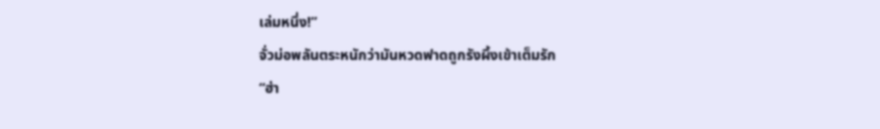เล่มหนึ่ง!”
จั่วม่อพลันตระหนักว่ามันหวดฟาดถูกรังผึ้งเข้าเต็มรัก
“ฮ่า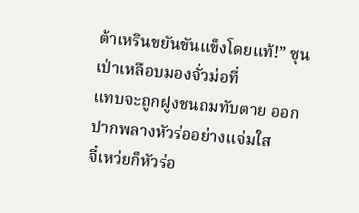ต้าเหรินขยันขันแข็งโดยแท้!” ซุนเป่าเหลือบมองจั่วม่อที่
แทบจะถูกฝูงชนถมทับตาย ออกปากพลางหัวร่ออย่างแจ่มใส
จี๋เหว่ยก็หัวร่อ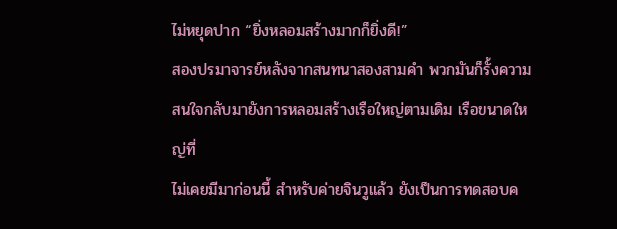ไม่หยุดปาก “ยิ่งหลอมสร้างมากก็ยิ่งดี!”
สองปรมาจารย์หลังจากสนทนาสองสามคำ พวกมันก็รั้งความ
สนใจกลับมายังการหลอมสร้างเรือใหญ่ตามเดิม เรือขนาดใหญ่ที่
ไม่เคยมีมาก่อนนี้ สำหรับค่ายจินวูแล้ว ยังเป็นการทดสอบค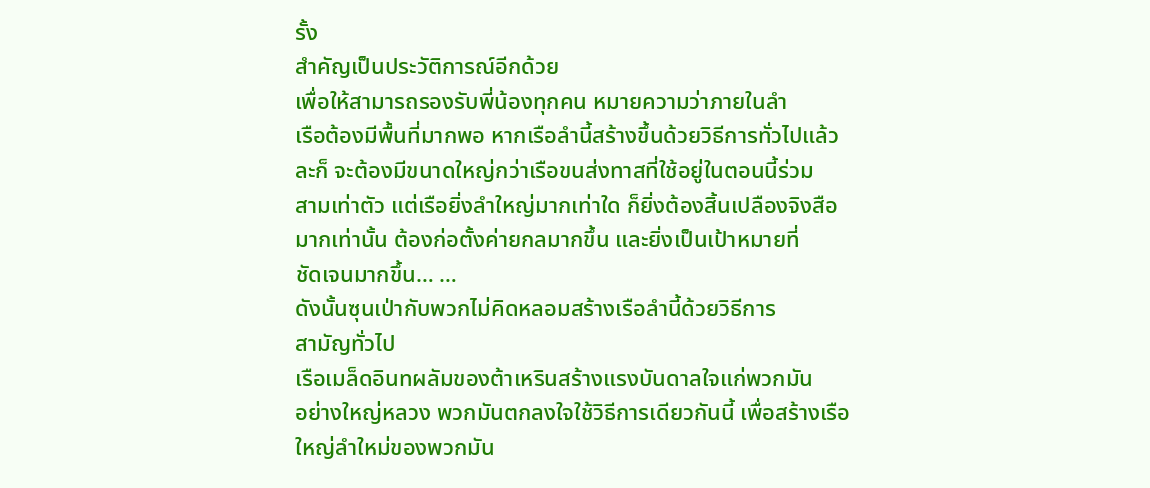รั้ง
สำคัญเป็นประวัติการณ์อีกด้วย
เพื่อให้สามารถรองรับพี่น้องทุกคน หมายความว่าภายในลำ
เรือต้องมีพื้นที่มากพอ หากเรือลำนี้สร้างขึ้นด้วยวิธีการทั่วไปแล้ว
ละก็ จะต้องมีขนาดใหญ่กว่าเรือขนส่งทาสที่ใช้อยู่ในตอนนี้ร่วม
สามเท่าตัว แต่เรือยิ่งลำใหญ่มากเท่าใด ก็ยิ่งต้องสิ้นเปลืองจิงสือ
มากเท่านั้น ต้องก่อตั้งค่ายกลมากขึ้น และยิ่งเป็นเป้าหมายที่
ชัดเจนมากขึ้น… …
ดังนั้นซุนเป่ากับพวกไม่คิดหลอมสร้างเรือลำนี้ด้วยวิธีการ
สามัญทั่วไป
เรือเมล็ดอินทผลัมของต้าเหรินสร้างแรงบันดาลใจแก่พวกมัน
อย่างใหญ่หลวง พวกมันตกลงใจใช้วิธีการเดียวกันนี้ เพื่อสร้างเรือ
ใหญ่ลำใหม่ของพวกมัน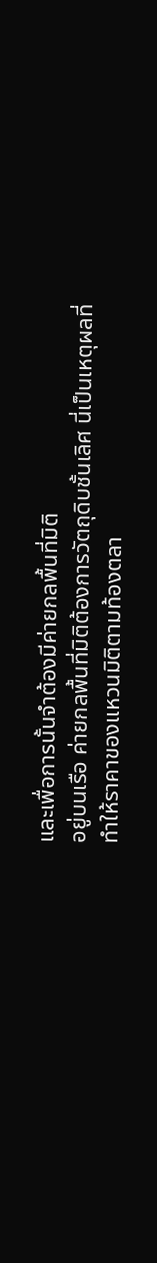และเพื่อการนั้นจำต้องมีค่ายกลพื้นที่มิติ
อยู่บนเรือ ค่ายกลพื้นที่มิติต้องการวัตถุดิบชั้นเลิศ นี่เป็นเหตุผลที่
ทำให้ราคาของแหวนมิติตามท้องตลา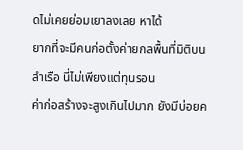ดไม่เคยย่อมเยาลงเลย หาได้
ยากที่จะมีคนก่อตั้งค่ายกลพื้นที่มิติบนลำเรือ นี่ไม่เพียงแต่ทุนรอน
ค่าก่อสร้างจะสูงเกินไปมาก ยังมีบ่อยค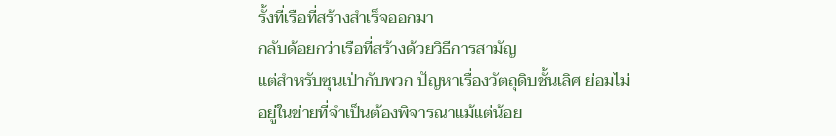รั้งที่เรือที่สร้างสำเร็จออกมา
กลับด้อยกว่าเรือที่สร้างด้วยวิธีการสามัญ
แต่สำหรับซุนเป่ากับพวก ปัญหาเรื่องวัตถุดิบชั้นเลิศ ย่อมไม่
อยู่ในข่ายที่จำเป็นต้องพิจารณาแม้แต่น้อย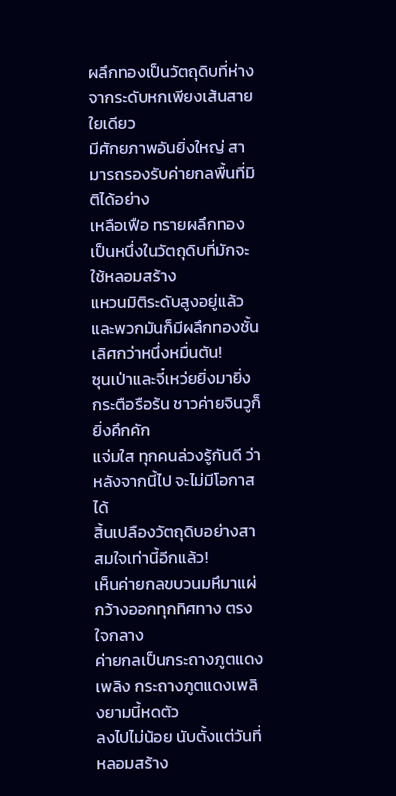ผลึกทองเป็นวัตถุดิบที่ห่างจากระดับหกเพียงเส้นสายใยเดียว
มีศักยภาพอันยิ่งใหญ่ สามารถรองรับค่ายกลพื้นที่มิติได้อย่าง
เหลือเฟือ ทรายผลึกทองเป็นหนึ่งในวัตถุดิบที่มักจะใช้หลอมสร้าง
แหวนมิติระดับสูงอยู่แล้ว
และพวกมันก็มีผลึกทองชั้นเลิศกว่าหนึ่งหมื่นตัน!
ซุนเป่าและจี๋เหว่ยยิ่งมายิ่งกระตือรือร้น ชาวค่ายจินวูก็ยิ่งคึกคัก
แจ่มใส ทุกคนล่วงรู้กันดี ว่าหลังจากนี้ไป จะไม่มีโอกาสได้
สิ้นเปลืองวัตถุดิบอย่างสาสมใจเท่านี้อีกแล้ว!
เห็นค่ายกลขบวนมหึมาแผ่กว้างออกทุกทิศทาง ตรงใจกลาง
ค่ายกลเป็นกระถางภูตแดงเพลิง กระถางภูตแดงเพลิงยามนี้หดตัว
ลงไปไม่น้อย นับตั้งแต่วันที่หลอมสร้าง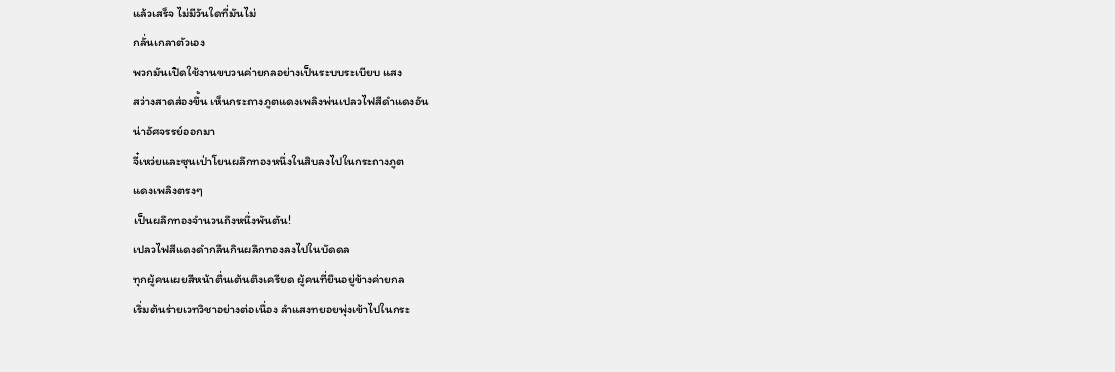แล้วเสร็จ ไม่มีวันใดที่มันไม่
กลั่นเกลาตัวเอง
พวกมันเปิดใช้งานขบวนค่ายกลอย่างเป็นระบบระเบียบ แสง
สว่างสาดส่องขึ้น เห็นกระถางภูตแดงเพลิงพ่นเปลวไฟสีดำแดงอัน
น่าอัศจรรย์ออกมา
จี๋เหว่ยและซุนเป่าโยนผลึกทองหนึ่งในสิบลงไปในกระถางภูต
แดงเพลิงตรงๆ
เป็นผลึกทองจำนวนถึงหนึ่งพันตัน!
เปลวไฟสีแดงดำกลืนกินผลึกทองลงไปในบัดดล
ทุกผู้คนเผยสีหน้าตื่นเต้นตึงเครียด ผู้คนที่ยืนอยู่ข้างค่ายกล
เริ่มต้นร่ายเวทวิชาอย่างต่อเนื่อง ลำแสงทยอยพุ่งเข้าไปในกระ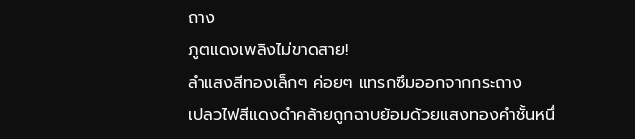ถาง
ภูตแดงเพลิงไม่ขาดสาย!
ลำแสงสีทองเล็กๆ ค่อยๆ แทรกซึมออกจากกระถาง
เปลวไฟสีแดงดำคล้ายถูกฉาบย้อมด้วยแสงทองคำชั้นหนึ่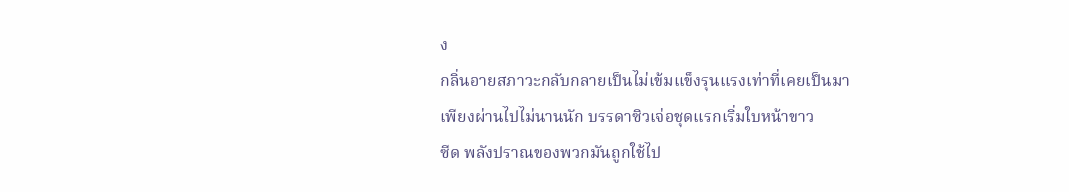ง
กลิ่นอายสภาวะกลับกลายเป็นไม่เข้มแข็งรุนแรงเท่าที่เคยเป็นมา
เพียงผ่านไปไม่นานนัก บรรดาซิวเจ่อชุดแรกเริ่มใบหน้าขาว
ซีด พลังปราณของพวกมันถูกใช้ไป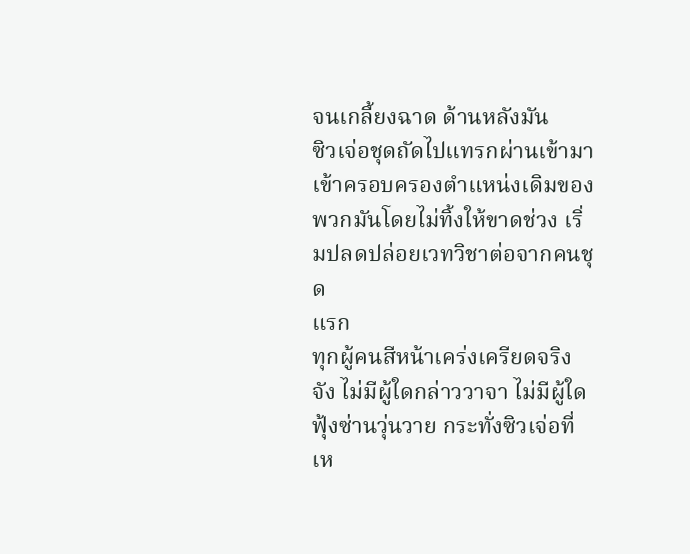จนเกลี้ยงฉาด ด้านหลังมัน
ซิวเจ่อชุดถัดไปแทรกผ่านเข้ามา เข้าครอบครองตำแหน่งเดิมของ
พวกมันโดยไม่ทิ้งให้ขาดช่วง เริ่มปลดปล่อยเวทวิชาต่อจากคนชุด
แรก
ทุกผู้คนสีหน้าเคร่งเครียดจริงจัง ไม่มีผู้ใดกล่าววาจา ไม่มีผู้ใด
ฟุ้งซ่านวุ่นวาย กระทั่งซิวเจ่อที่เห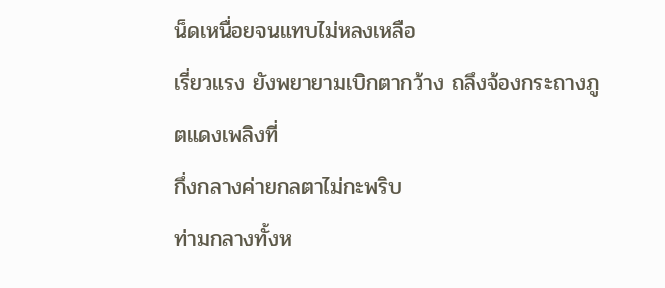น็ดเหนื่อยจนแทบไม่หลงเหลือ
เรี่ยวแรง ยังพยายามเบิกตากว้าง ถลึงจ้องกระถางภูตแดงเพลิงที่
กึ่งกลางค่ายกลตาไม่กะพริบ
ท่ามกลางทั้งห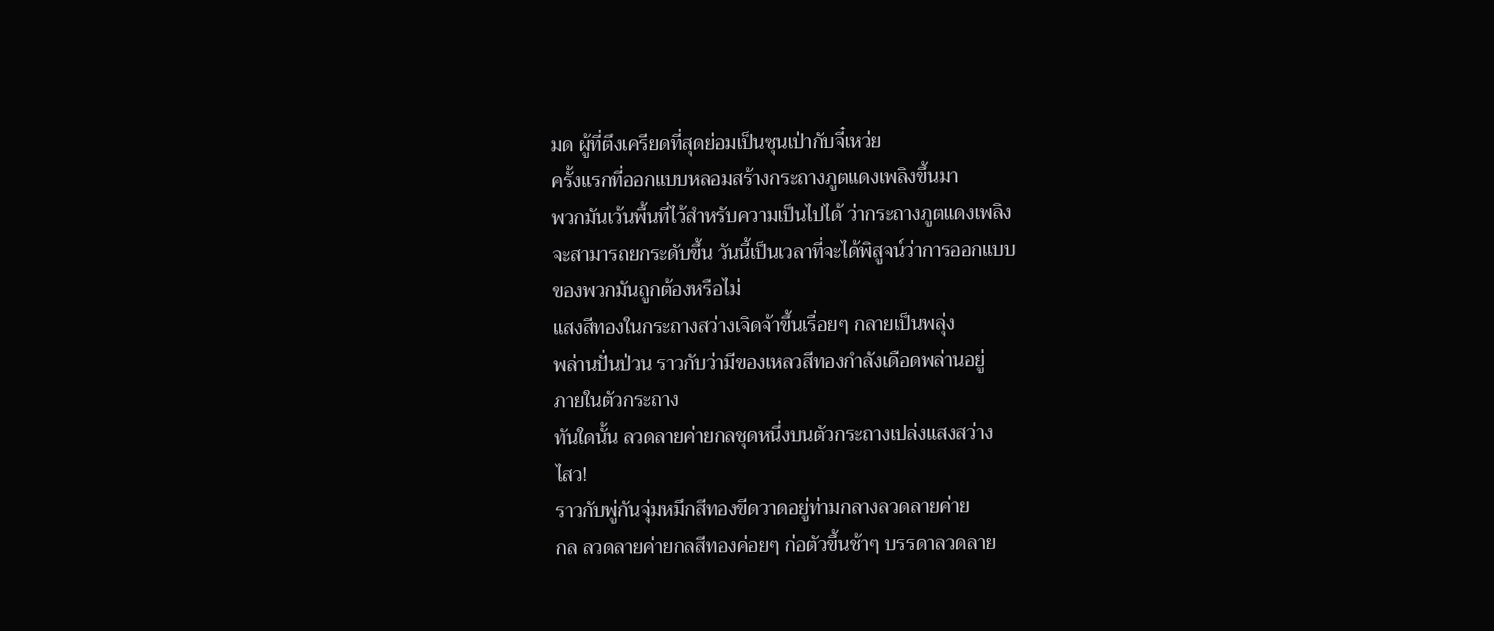มด ผู้ที่ตึงเครียดที่สุดย่อมเป็นซุนเป่ากับจี๋เหว่ย
ครั้งแรกที่ออกแบบหลอมสร้างกระถางภูตแดงเพลิงขึ้นมา
พวกมันเว้นพื้นที่ไว้สำหรับความเป็นไปได้ ว่ากระถางภูตแดงเพลิง
จะสามารถยกระดับขึ้น วันนี้เป็นเวลาที่จะได้พิสูจน์ว่าการออกแบบ
ของพวกมันถูกต้องหรือไม่
แสงสีทองในกระถางสว่างเจิดจ้าขึ้นเรื่อยๆ กลายเป็นพลุ่ง
พล่านปั่นป่วน ราวกับว่ามีของเหลวสีทองกำลังเดือดพล่านอยู่
ภายในตัวกระถาง
ทันใดนั้น ลวดลายค่ายกลชุดหนึ่งบนตัวกระถางเปล่งแสงสว่าง
ไสว!
ราวกับพู่กันจุ่มหมึกสีทองขีดวาดอยู่ท่ามกลางลวดลายค่าย
กล ลวดลายค่ายกลสีทองค่อยๆ ก่อตัวขึ้นช้าๆ บรรดาลวดลาย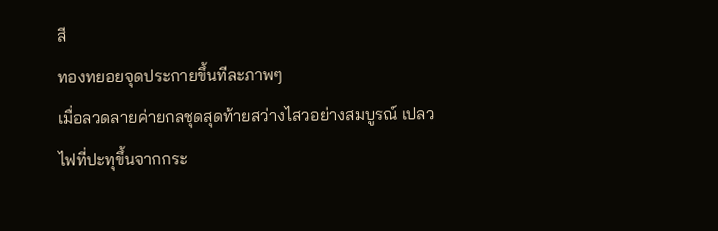สี
ทองทยอยจุดประกายขึ้นทีละภาพๆ
เมื่อลวดลายค่ายกลชุดสุดท้ายสว่างไสวอย่างสมบูรณ์ เปลว
ไฟที่ปะทุขึ้นจากกระ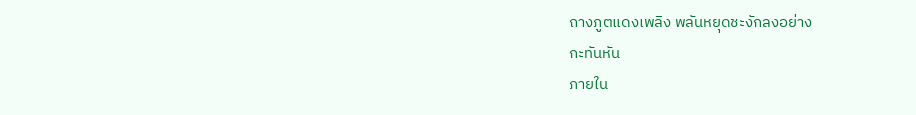ถางภูตแดงเพลิง พลันหยุดชะงักลงอย่าง
กะทันหัน
ภายใน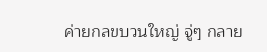ค่ายกลขบวนใหญ่ จู่ๆ กลาย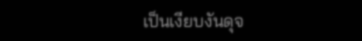เป็นเงียบงันดุจ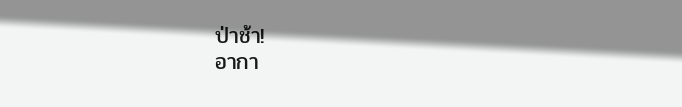ป่าช้า!
อากา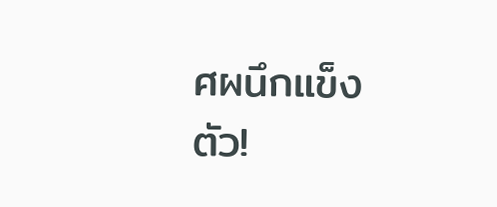ศผนึกแข็งตัว!